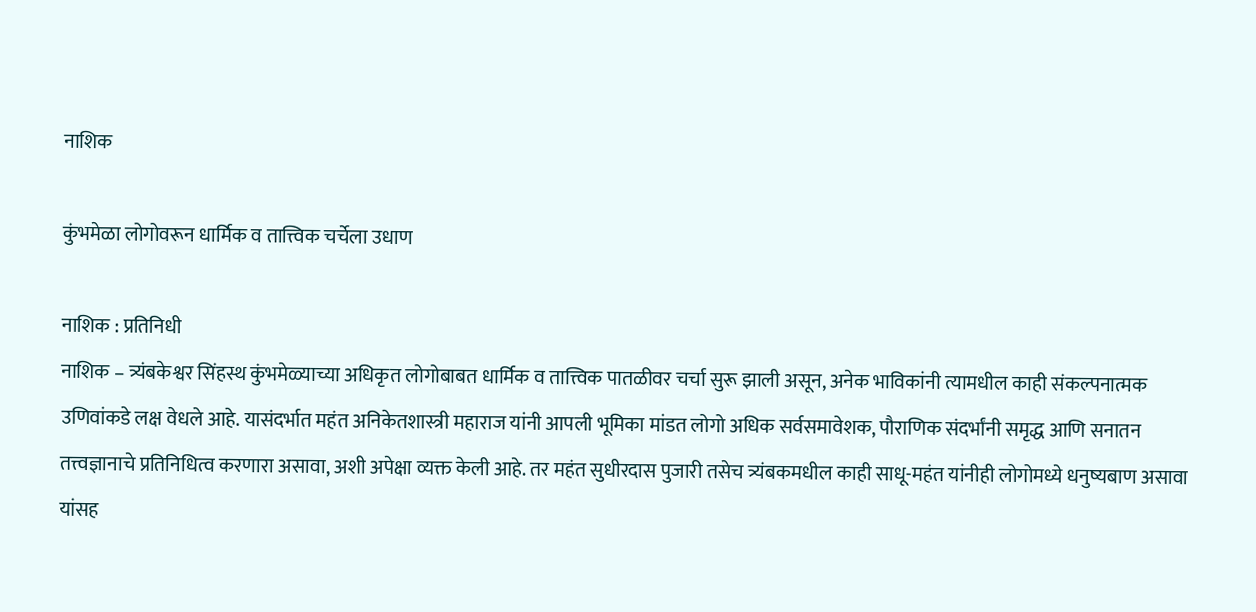नाशिक

कुंभमेळा लोगोवरून धार्मिक व तात्त्विक चर्चेला उधाण

नाशिक : प्रतिनिधी
नाशिक – त्र्यंबकेश्वर सिंहस्थ कुंभमेळ्याच्या अधिकृत लोगोबाबत धार्मिक व तात्त्विक पातळीवर चर्चा सुरू झाली असून, अनेक भाविकांनी त्यामधील काही संकल्पनात्मक उणिवांकडे लक्ष वेधले आहे. यासंदर्भात महंत अनिकेतशास्त्री महाराज यांनी आपली भूमिका मांडत लोगो अधिक सर्वसमावेशक, पौराणिक संदर्भांनी समृद्ध आणि सनातन तत्त्वज्ञानाचे प्रतिनिधित्व करणारा असावा, अशी अपेक्षा व्यक्त केली आहे. तर महंत सुधीरदास पुजारी तसेच त्र्यंबकमधील काही साधू-महंत यांनीही लोगोमध्ये धनुष्यबाण असावा यांसह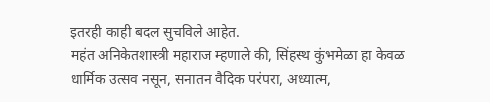इतरही काही बदल सुचविले आहेत.
महंत अनिकेतशास्त्री महाराज म्हणाले की, सिंहस्थ कुंभमेळा हा केवळ धार्मिक उत्सव नसून, सनातन वैदिक परंपरा, अध्यात्म,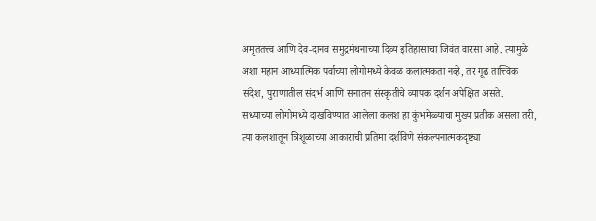अमृततत्त्व आणि देव-दानव समुद्रमंथनाच्या दिव्य इतिहासाचा जिवंत वारसा आहे. त्यामुळे अशा महान आध्यात्मिक पर्वाच्या लोगोमध्ये केवळ कलात्मकता नव्हे, तर गूढ तात्त्विक संदेश, पुराणातील संदर्भ आणि सनातन संस्कृतीचे व्यापक दर्शन अपेक्षित असते.
सध्याच्या लोगोमध्ये दाखविण्यात आलेला कलश हा कुंभमेळ्याचा मुख्य प्रतीक असला तरी, त्या कलशातून त्रिशूळाच्या आकाराची प्रतिमा दर्शविणे संकल्पनात्मकदृष्ट्या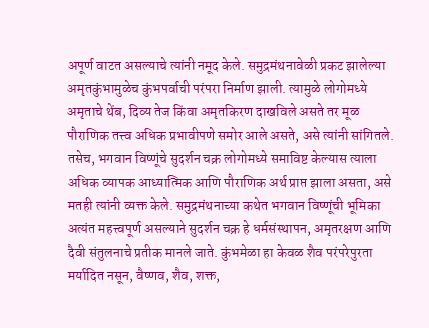अपूर्ण वाटत असल्याचे त्यांनी नमूद केले. समुद्रमंथनावेळी प्रकट झालेल्या अमृतकुंभामुळेच कुंभपर्वाची परंपरा निर्माण झाली. त्यामुळे लोगोमध्ये अमृताचे थेंब, दिव्य तेज किंवा अमृतकिरण दाखविले असते तर मूळ पौराणिक तत्त्व अधिक प्रभावीपणे समोर आले असते, असे त्यांनी सांगितले. तसेच, भगवान विष्णूंचे सुदर्शन चक्र लोगोमध्ये समाविष्ट केल्यास त्याला अधिक व्यापक आध्यात्मिक आणि पौराणिक अर्थ प्राप्त झाला असता, असे मतही त्यांनी व्यक्त केले. समुद्रमंथनाच्या कथेत भगवान विष्णूंची भूमिका अत्यंत महत्त्वपूर्ण असल्याने सुदर्शन चक्र हे धर्मसंस्थापन, अमृतरक्षण आणि दैवी संतुलनाचे प्रतीक मानले जाते. कुंभमेळा हा केवळ शैव परंपरेपुरता मर्यादित नसून, वैष्णव, शैव, शक्त,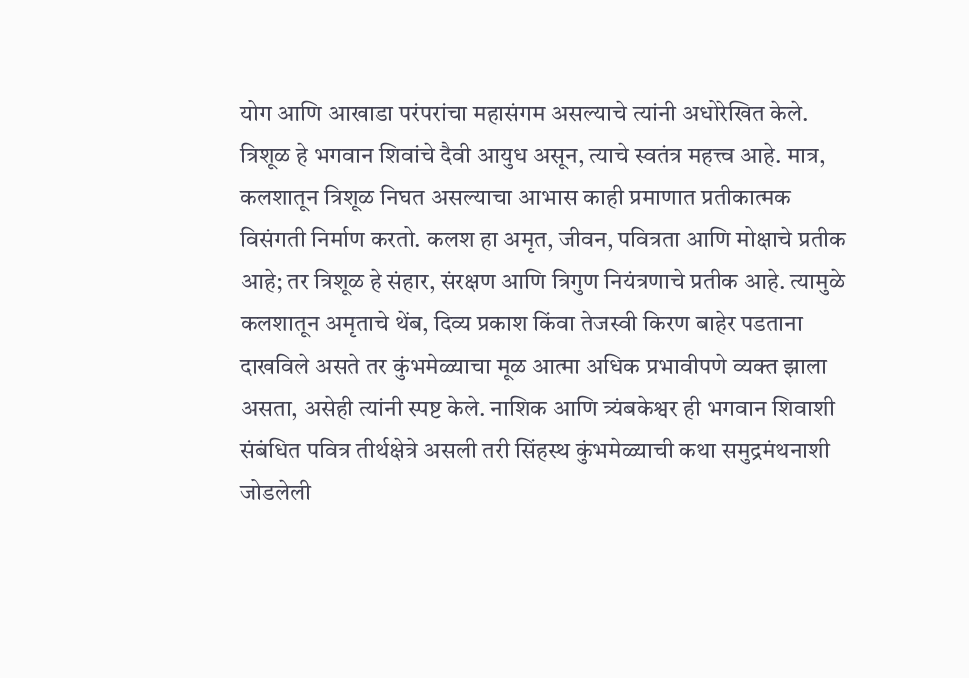योग आणि आखाडा परंपरांचा महासंगम असल्याचे त्यांनी अधोरेखित केले.
त्रिशूळ हे भगवान शिवांचे दैवी आयुध असून, त्याचे स्वतंत्र महत्त्व आहे. मात्र, कलशातून त्रिशूळ निघत असल्याचा आभास काही प्रमाणात प्रतीकात्मक विसंगती निर्माण करतो. कलश हा अमृत, जीवन, पवित्रता आणि मोक्षाचे प्रतीक आहे; तर त्रिशूळ हे संहार, संरक्षण आणि त्रिगुण नियंत्रणाचे प्रतीक आहे. त्यामुळे कलशातून अमृताचे थेंब, दिव्य प्रकाश किंवा तेजस्वी किरण बाहेर पडताना दाखविले असते तर कुंभमेळ्याचा मूळ आत्मा अधिक प्रभावीपणे व्यक्त झाला असता, असेही त्यांनी स्पष्ट केले. नाशिक आणि त्र्यंबकेश्वर ही भगवान शिवाशी संबंधित पवित्र तीर्थक्षेत्रे असली तरी सिंहस्थ कुंभमेळ्याची कथा समुद्रमंथनाशी जोडलेली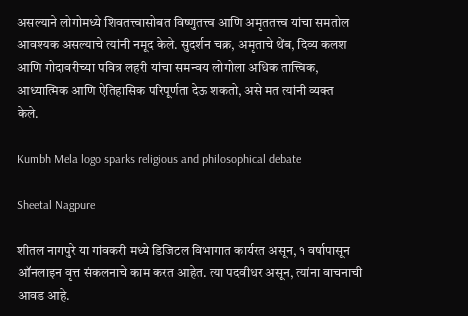असल्याने लोगोमध्ये शिवतत्त्वासोबत विष्णुतत्त्व आणि अमृततत्त्व यांचा समतोल आवश्यक असल्याचे त्यांनी नमूद केले. सुदर्शन चक्र, अमृताचे थेंब, दिव्य कलश आणि गोदावरीच्या पवित्र लहरी यांचा समन्वय लोगोला अधिक तात्त्विक, आध्यात्मिक आणि ऐतिहासिक परिपूर्णता देऊ शकतो, असे मत त्यांनी व्यक्त
केले.

Kumbh Mela logo sparks religious and philosophical debate

Sheetal Nagpure

शीतल नागपुरे या गांवकरी मध्ये डिजिटल विभागात कार्यरत असून, १ वर्षापासून ऑनलाइन वृत्त संकलनाचे काम करत आहेत. त्या पदवीधर असून, त्यांना वाचनाची आवड आहे.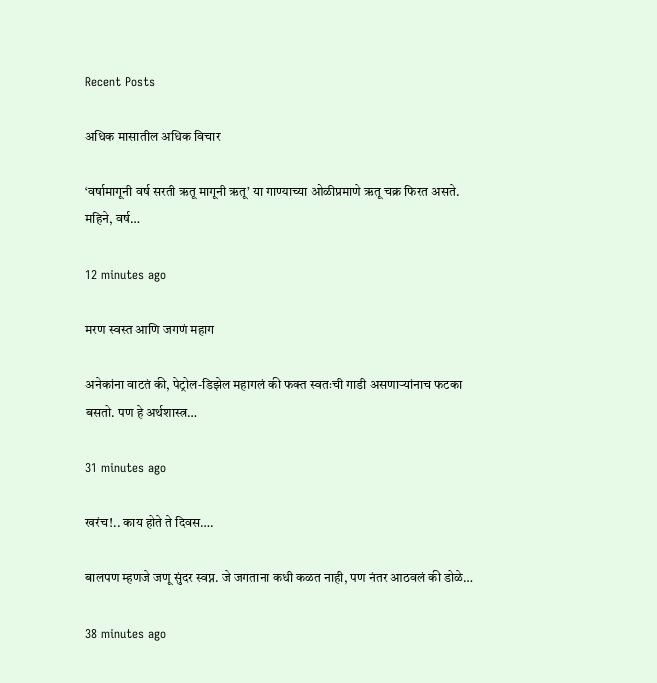Recent Posts

अधिक मासातील अधिक विचार

‘वर्षामागूनी वर्ष सरती ऋतू मागूनी ऋतू’ या गाण्याच्या ओळीप्रमाणे ऋतू चक्र फिरत असते. महिने, वर्ष…

12 minutes ago

मरण स्वस्त आणि जगणं महाग

अनेकांना वाटतं की, पेट्रोल-डिझेल महागलं की फक्त स्वतःची गाडी असणार्‍यांनाच फटका बसतो. पण हे अर्थशास्त्र…

31 minutes ago

खरंच!.. काय होते ते दिवस….

बालपण म्हणजे जणू सुंदर स्वप्न. जे जगताना कधी कळत नाही, पण नंतर आठवलं की डोळे…

38 minutes ago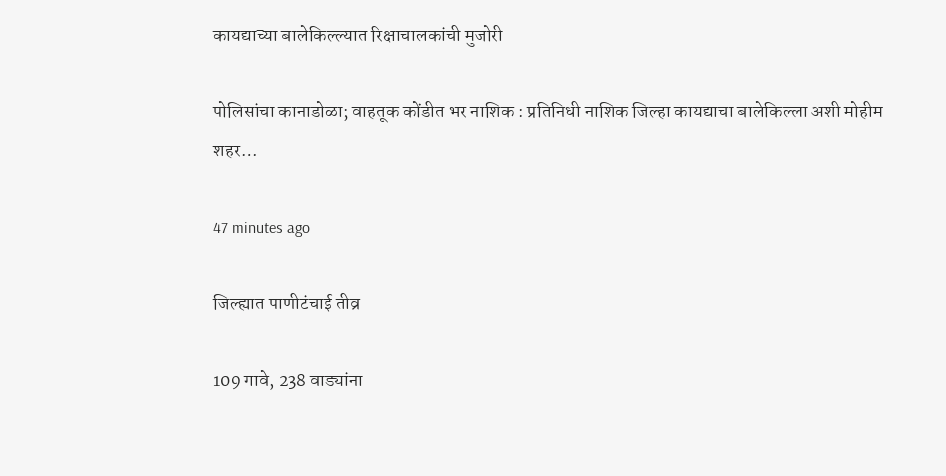कायद्याच्या बालेकिल्ल्यात रिक्षाचालकांची मुजोरी

पोलिसांचा कानाडोळा; वाहतूक कोंडीत भर नाशिक : प्रतिनिधी नाशिक जिल्हा कायद्याचा बालेकिल्ला अशी मोहीम शहर…

47 minutes ago

जिल्ह्यात पाणीटंचाई तीव्र

109 गावे, 238 वाड्यांना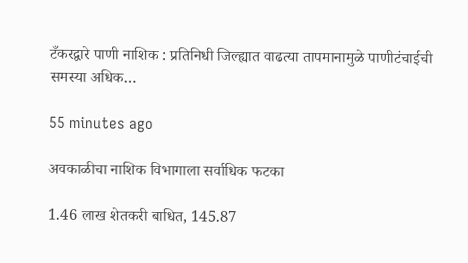टँकरद्वारे पाणी नाशिक : प्रतिनिधी जिल्ह्यात वाढत्या तापमानामुळे पाणीटंचाईची समस्या अधिक…

55 minutes ago

अवकाळीचा नाशिक विभागाला सर्वाधिक फटका

1.46 लाख शेतकरी बाधित, 145.87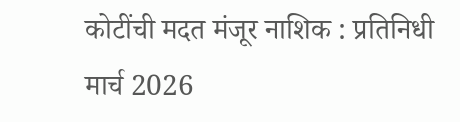कोटींची मदत मंजूर नाशिक : प्रतिनिधी मार्च 2026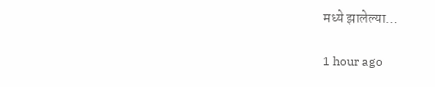मध्ये झालेल्या…

1 hour ago